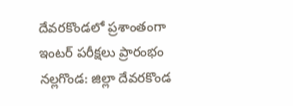దేవరకొండలో ప్రశాంతంగా ఇంటర్ పరీక్షలు ప్రారంభం
నల్లగొండ: జిల్లా దేవరకొండ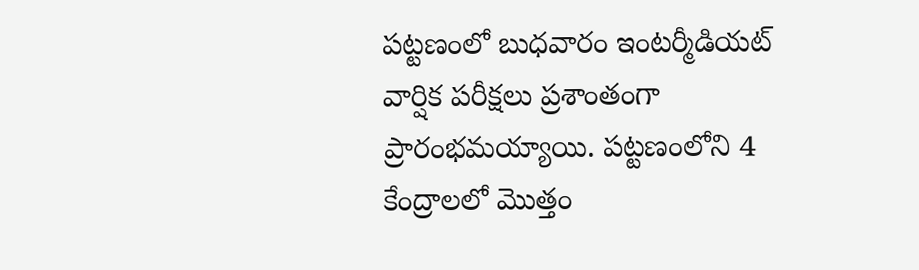పట్టణంలో బుధవారం ఇంటర్మీడియట్ వార్షిక పరీక్షలు ప్రశాంతంగా ప్రారంభమయ్యాయి. పట్టణంలోని 4 కేంద్రాలలో మొత్తం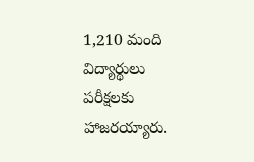1,210 మంది విద్యార్థులు పరీక్షలకు హాజరయ్యారు.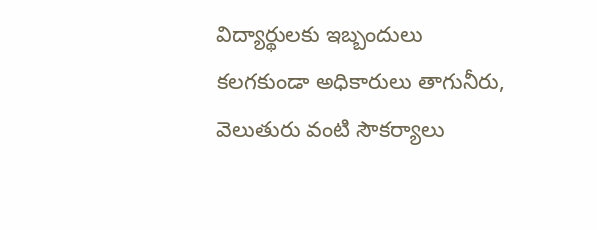విద్యార్థులకు ఇబ్బందులు కలగకుండా అధికారులు తాగునీరు, వెలుతురు వంటి సౌకర్యాలు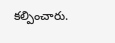కల్పించారు.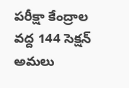పరీక్షా కేంద్రాల వద్ద 144 సెక్షన్ అమలు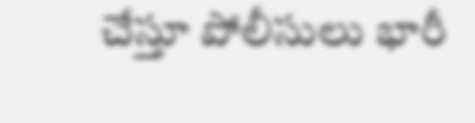చేస్తూ పోలీసులు భారీ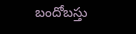బందోబస్తు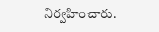నిర్వహించారు.